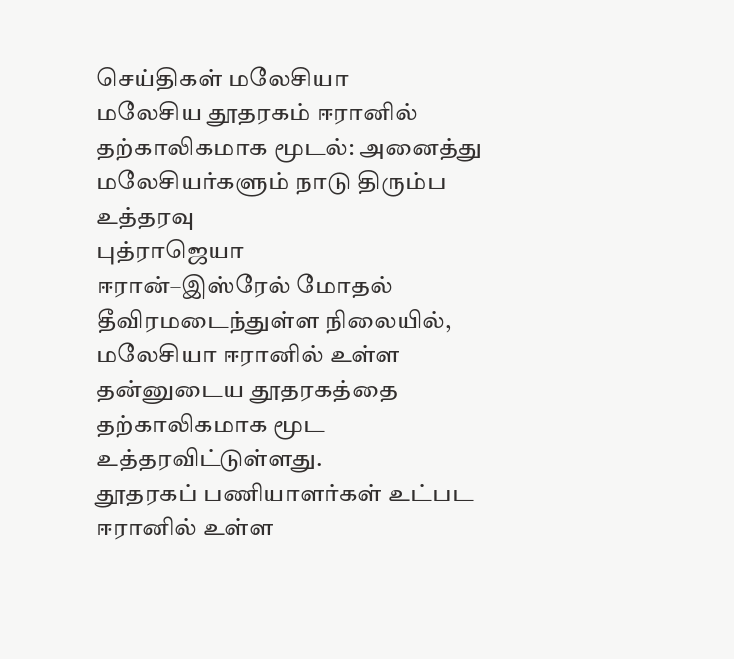செய்திகள் மலேசியா
மலேசிய தூதரகம் ஈரானில் தற்காலிகமாக மூடல்: அனைத்து மலேசியர்களும் நாடு திரும்ப உத்தரவு
புத்ராஜெயா
ஈரான்–இஸ்ரேல் மோதல் தீவிரமடைந்துள்ள நிலையில், மலேசியா ஈரானில் உள்ள தன்னுடைய தூதரகத்தை தற்காலிகமாக மூட உத்தரவிட்டுள்ளது.
தூதரகப் பணியாளர்கள் உட்பட ஈரானில் உள்ள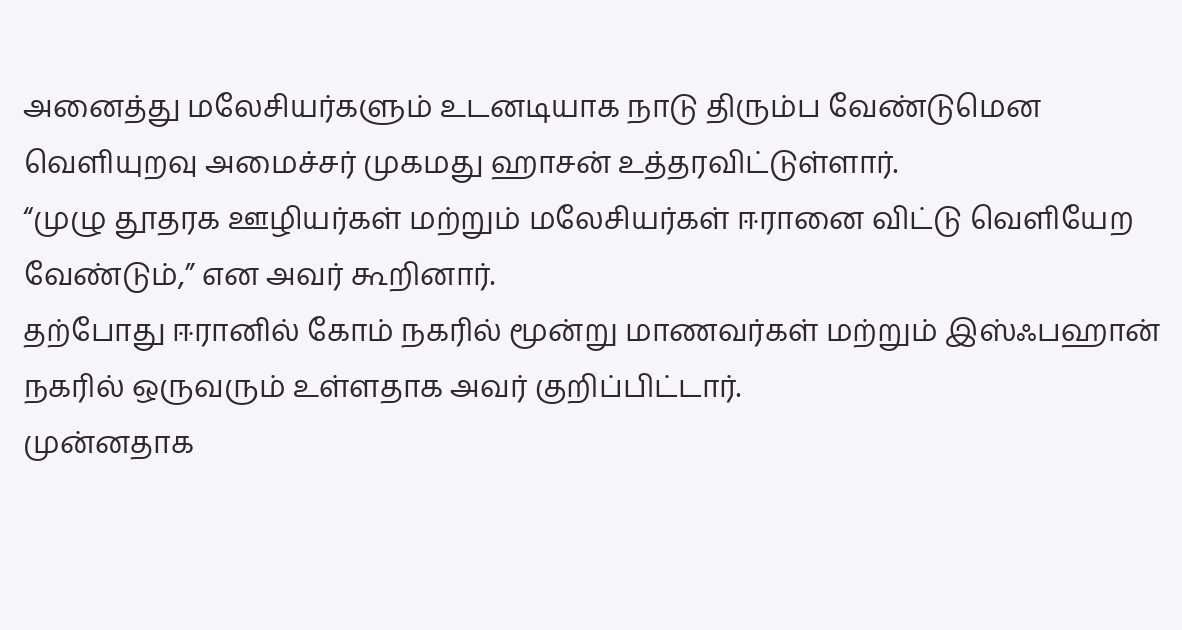அனைத்து மலேசியர்களும் உடனடியாக நாடு திரும்ப வேண்டுமென வெளியுறவு அமைச்சர் முகமது ஹாசன் உத்தரவிட்டுள்ளார்.
“முழு தூதரக ஊழியர்கள் மற்றும் மலேசியர்கள் ஈரானை விட்டு வெளியேற வேண்டும்,” என அவர் கூறினார்.
தற்போது ஈரானில் கோம் நகரில் மூன்று மாணவர்கள் மற்றும் இஸ்ஃபஹான் நகரில் ஒருவரும் உள்ளதாக அவர் குறிப்பிட்டார்.
முன்னதாக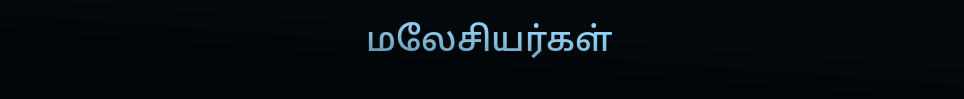மலேசியர்கள்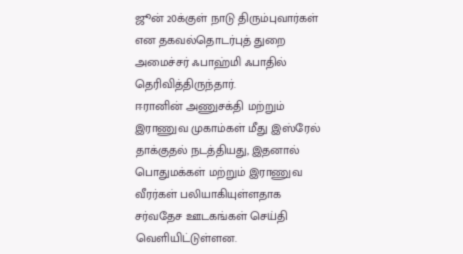ஜூன் 20க்குள் நாடு திரும்புவார்கள் என தகவல்தொடர்புத் துறை அமைச்சர் ஃபாஹ்மி ஃபாதில் தெரிவித்திருந்தார்.
ஈரானின் அணுசக்தி மற்றும் இராணுவ முகாம்கள் மீது இஸ்ரேல் தாக்குதல் நடத்தியது, இதனால் பொதுமக்கள் மற்றும் இராணுவ வீரர்கள் பலியாகியுள்ளதாக சர்வதேச ஊடகங்கள் செய்தி வெளியிட்டுள்ளன.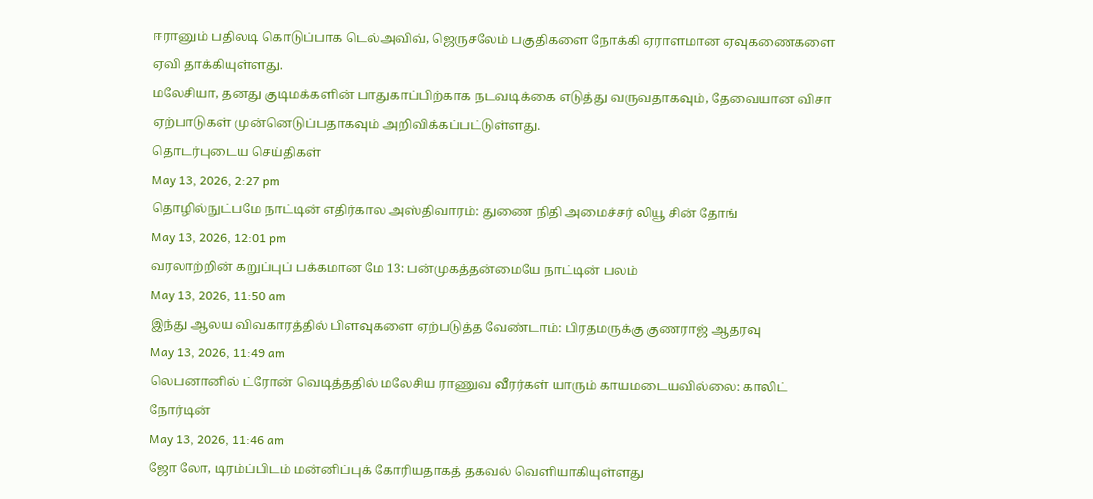ஈரானும் பதிலடி கொடுப்பாக டெல்அவிவ், ஜெருசலேம் பகுதிகளை நோக்கி ஏராளமான ஏவுகணைகளை ஏவி தாக்கியுள்ளது.
மலேசியா, தனது குடிமக்களின் பாதுகாப்பிற்காக நடவடிக்கை எடுத்து வருவதாகவும், தேவையான விசா ஏற்பாடுகள் முன்னெடுப்பதாகவும் அறிவிக்கப்பட்டுள்ளது.
தொடர்புடைய செய்திகள்
May 13, 2026, 2:27 pm
தொழில்நுட்பமே நாட்டின் எதிர்கால அஸ்திவாரம்: துணை நிதி அமைச்சர் லியூ சின் தோங்
May 13, 2026, 12:01 pm
வரலாற்றின் கறுப்புப் பக்கமான மே 13: பன்முகத்தன்மையே நாட்டின் பலம்
May 13, 2026, 11:50 am
இந்து ஆலய விவகாரத்தில் பிளவுகளை ஏற்படுத்த வேண்டாம்: பிரதமருக்கு குணராஜ் ஆதரவு
May 13, 2026, 11:49 am
லெபனானில் ட்ரோன் வெடித்ததில் மலேசிய ராணுவ வீரர்கள் யாரும் காயமடையவில்லை: காலிட் நோர்டின்
May 13, 2026, 11:46 am
ஜோ லோ, டிரம்ப்பிடம் மன்னிப்புக் கோரியதாகத் தகவல் வெளியாகியுள்ளது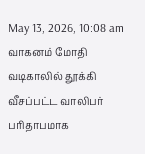May 13, 2026, 10:08 am
வாகனம் மோதி வடிகாலில் தூக்கி வீசப்பட்ட வாலிபர் பரிதாபமாக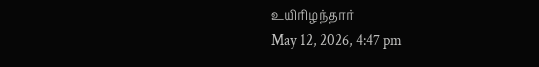உயிரிழந்தார்
May 12, 2026, 4:47 pm